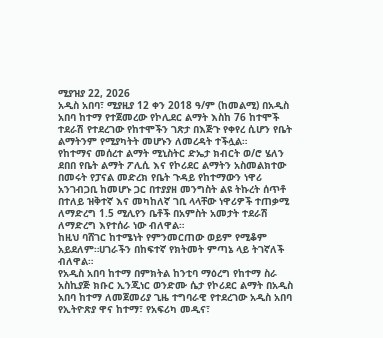ሚያዝያ 22, 2026
አዲስ አበባ፣ ሚያዚያ 12 ቀን 2018 ዓ/ም (ከመልሚ) በአዲስ አበባ ከተማ የተጀመረው የኮሊደር ልማት እስከ 76 ከተሞች ተደራሽ የተደረገው የከተሞችን ገጽታ በእጅጉ የቀየረ ሲሆን የቤት ልማትንም የሚያካትት መሆኑን ለመረዳት ተችሏል።
የከተማና መሰረተ ልማት ሚኒስትር ድኤታ ክብርት ወ/ሮ ሄለን ደበበ የቤት ልማት ፖሊሲ እና የኮሪደር ልማትን አስመልክተው በመሩት የፓናል መድረክ የቤት ጉዳይ የከተማውን ነዋሪ አንገብጋቢ ከመሆኑ ጋር በተያያዘ መንግስት ልዩ ትኩረት ሰጥቶ በተለይ ዝቅተኛ እና መካከለኛ ገቢ ላላቸው ነዋሪዎች ተጠቃሚ ለማድረግ 1.5 ሚሊየን ቤቶች በአምስት አመታት ተደራሽ ለማድረግ እየተሰራ ነው ብለዋል።
ከዚህ ባሸገር ከተሜነት የምንመርጠው ወይም የሚቆም አይደለም።ሀገራችን በከፍተኛ የክትመት ምጣኔ ላይ ትገኛለች ብለዋል።
የአዲስ አበባ ከተማ በምክትል ከንቲባ ማዕረግ የከተማ ስራ አስኪያጅ ክቡር ኢንጂነር ወንድሙ ሴታ የኮሪደር ልማት በአዲስ አበባ ከተማ ለመጀመሪያ ጊዜ ተግባራዊ የተደረገው አዲስ አበባ የኢትዮጽያ ዋና ከተማ፣ የአፍሪካ መዲና፣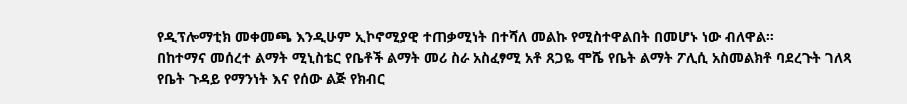የዲፕሎማቲክ መቀመጫ እንዲሁም ኢኮኖሚያዊ ተጠቃሚነት በተሻለ መልኩ የሚስተዋልበት በመሆኑ ነው ብለዋል።
በከተማና መሰረተ ልማት ሚኒስቴር የቤቶች ልማት መሪ ስራ አስፈፃሚ አቶ ጸጋዬ ሞሼ የቤት ልማት ፖሊሲ አስመልክቶ ባደረጉት ገለጻ የቤት ጉዳይ የማንነት እና የሰው ልጅ የክብር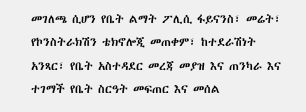መገለጫ ሲሆን የቤት ልማት ፖሊሲ ፋይናንስ፣ መሬት፣ የኮንስትራክሽን ቴክኖሎጂ መጠቀም፣ ከተደራሽነት አንጻር፣ የቤት አስተዳደር መረጃ መያዝ እና ጠንካራ እና ተገማች የቤት ስርዓት መፍጠር እና መሰል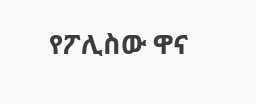የፖሊስው ዋና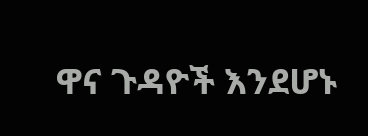ዋና ጉዳዮች እንደሆኑ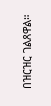በዝርዝር ገልጸዋል።